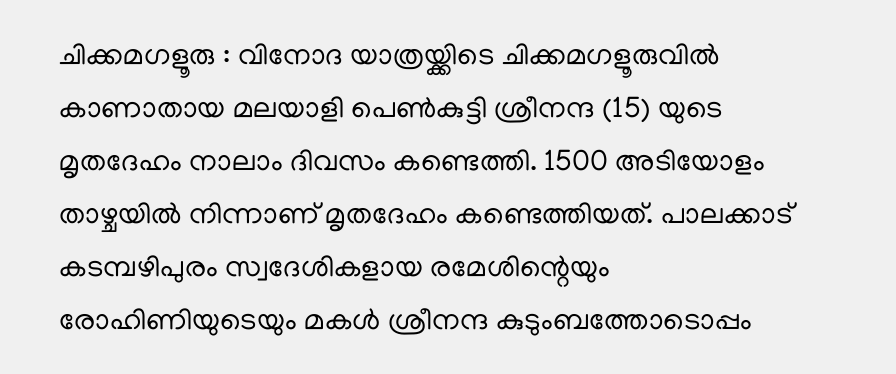ചിക്കമഗളൂരു : വിനോദ യാത്രയ്ക്കിടെ ചിക്കമഗളൂരുവിൽ കാണാതായ മലയാളി പെൺകുട്ടി ശ്രീനന്ദ (15) യുടെ മൃതദേഹം നാലാം ദിവസം കണ്ടെത്തി. 1500 അടിയോളം താഴ്ചയിൽ നിന്നാണ് മൃതദേഹം കണ്ടെത്തിയത്. പാലക്കാട് കടമ്പഴിപുരം സ്വദേശികളായ രമേശിന്റെയും രോഹിണിയുടെയും മകൾ ശ്രീനന്ദ കുടുംബത്തോടൊപ്പം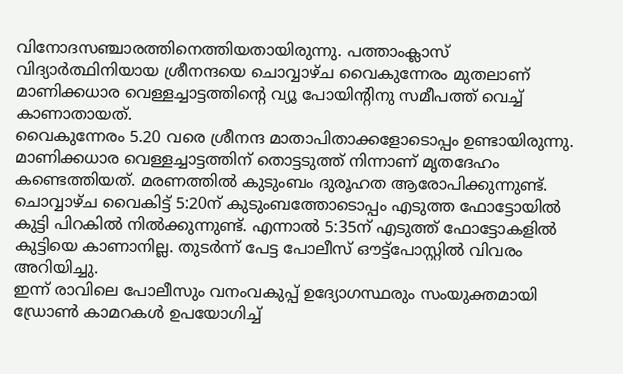വിനോദസഞ്ചാരത്തിനെത്തിയതായിരുന്നു. പത്താംക്ലാസ് വിദ്യാർത്ഥിനിയായ ശ്രീനന്ദയെ ചൊവ്വാഴ്ച വൈകുന്നേരം മുതലാണ് മാണിക്കധാര വെള്ളച്ചാട്ടത്തിന്റെ വ്യൂ പോയിന്റിനു സമീപത്ത് വെച്ച് കാണാതായത്.
വൈകുന്നേരം 5.20 വരെ ശ്രീനന്ദ മാതാപിതാക്കളോടൊപ്പം ഉണ്ടായിരുന്നു. മാണിക്കധാര വെള്ളച്ചാട്ടത്തിന് തൊട്ടടുത്ത് നിന്നാണ് മൃതദേഹം കണ്ടെത്തിയത്. മരണത്തിൽ കുടുംബം ദുരൂഹത ആരോപിക്കുന്നുണ്ട്. ചൊവ്വാഴ്ച വൈകിട്ട് 5:20ന് കുടുംബത്തോടൊപ്പം എടുത്ത ഫോട്ടോയിൽ കുട്ടി പിറകിൽ നിൽക്കുന്നുണ്ട്. എന്നാൽ 5:35ന് എടുത്ത് ഫോട്ടോകളിൽ കുട്ടിയെ കാണാനില്ല. തുടർന്ന് പേട്ട പോലീസ് ഔട്ട്പോസ്റ്റിൽ വിവരം അറിയിച്ചു.
ഇന്ന് രാവിലെ പോലീസും വനംവകുപ്പ് ഉദ്യോഗസ്ഥരും സംയുക്തമായി ഡ്രോൺ കാമറകൾ ഉപയോഗിച്ച്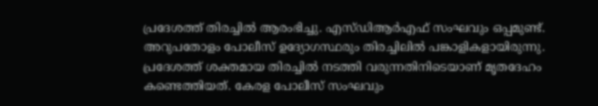പ്രദേശത്ത് തിരച്ചിൽ ആരംഭിച്ചു. എസ്ഡിആർഎഫ് സംഘവും ഒപ്പമുണ്ട്. അറുപതോളം പോലീസ് ഉദ്യോഗസ്ഥരും തിരച്ചിലിൽ പങ്കാളികളായിരുന്നു.
പ്രദേശത്ത് ശക്തമായ തിരച്ചിൽ നടത്തി വരുന്നതിനിടെയാണ് മൃതദേഹം കണ്ടെത്തിയത്. കേരള പോലീസ് സംഘവും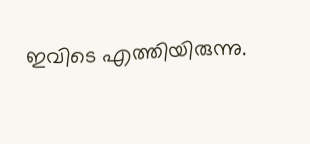ഇവിടെ എത്തിയിരുന്നു.